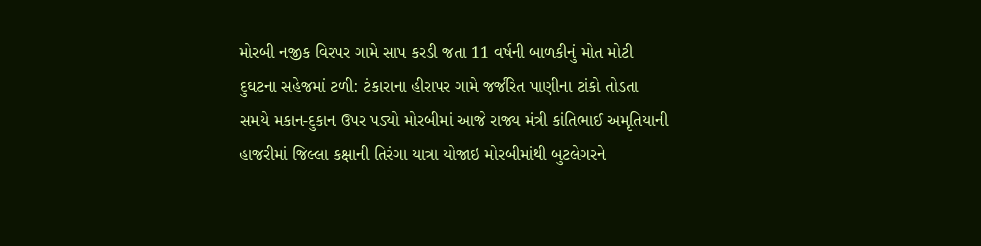મોરબી નજીક વિરપર ગામે સાપ કરડી જતા 11 વર્ષની બાળકીનું મોત મોટી દુઘટના સહેજમાં ટળી: ટંકારાના હીરાપર ગામે જર્જરિત પાણીના ટાંકો તોડતા સમયે મકાન-દુકાન ઉપર પડ્યો મોરબીમાં આજે રાજ્ય મંત્રી કાંતિભાઈ અમૃતિયાની હાજરીમાં જિલ્લા કક્ષાની તિરંગા યાત્રા યોજાઇ મોરબીમાંથી બુટલેગરને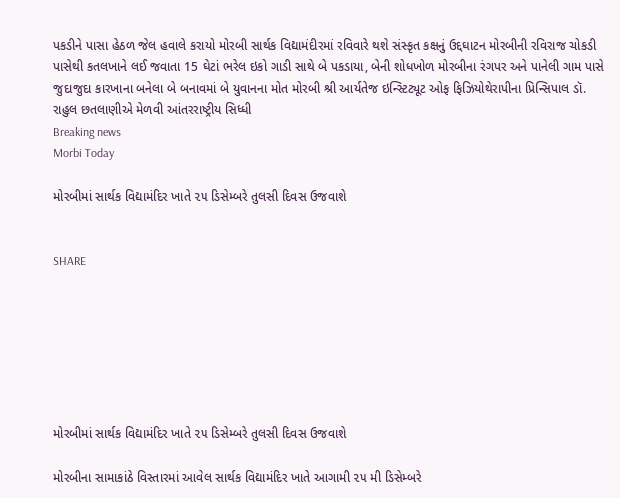પકડીને પાસા હેઠળ જેલ હવાલે કરાયો મોરબી સાર્થક વિદ્યામંદીરમાં રવિવારે થશે સંસ્કૃત કક્ષનું ઉદ્દઘાટન મોરબીની રવિરાજ ચોકડી પાસેથી કતલખાને લઈ જવાતા 15 ઘેટાં ભરેલ ઇકો ગાડી સાથે બે પકડાયા, બેની શોધખોળ મોરબીના રંગપર અને પાનેલી ગામ પાસે જુદાજુદા કારખાના બનેલા બે બનાવમાં બે યુવાનના મોત મોરબી શ્રી આર્યતેજ ઇન્સ્ટિટ્યૂટ ઓફ ફિઝિયોથેરાપીના પ્રિન્સિપાલ ડૉ. રાહુલ છતલાણીએ મેળવી આંતરરાષ્ટ્રીય સિધ્ધી
Breaking news
Morbi Today

મોરબીમાં સાર્થક વિદ્યામંદિર ખાતે ૨૫ ડિસેમ્બરે તુલસી દિવસ ઉજવાશે


SHARE







મોરબીમાં સાર્થક વિદ્યામંદિર ખાતે ૨૫ ડિસેમ્બરે તુલસી દિવસ ઉજવાશે

મોરબીના સામાકાંઠે વિસ્તારમાં આવેલ સાર્થક વિદ્યામંદિર ખાતે આગામી ૨૫ મી ડિસેમ્બરે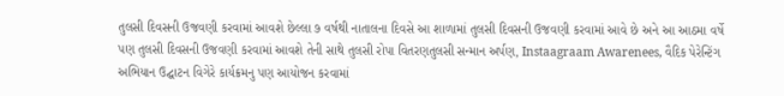તુલસી દિવસની ઉજવણી કરવામાં આવશે છેલ્લા ૭ વર્ષથી નાતાલના દિવસે આ શાળામાં તુલસી દિવસની ઉજવણી કરવામાં આવે છે અને આ આઠમા વર્ષે પણ તુલસી દિવસની ઉજવણી કરવામાં આવશે તેની સાથે તુલસી રોપા વિતરણતુલસી સન્માન અર્પણ, Instaagraam Awarenees, વૈદિક પેરેન્ટિંગ અભિયાન ઉદ્ઘાટન વિગેરે કાર્યક્રમનુ પણ આયોજન કરવામાં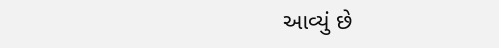આવ્યું છે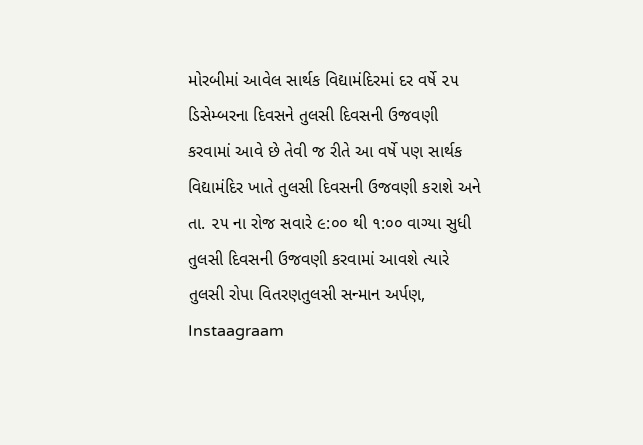મોરબીમાં આવેલ સાર્થક વિદ્યામંદિરમાં દર વર્ષે ૨૫ ડિસેમ્બરના દિવસને તુલસી દિવસની ઉજવણી કરવામાં આવે છે તેવી જ રીતે આ વર્ષે પણ સાર્થક વિદ્યામંદિર ખાતે તુલસી દિવસની ઉજવણી કરાશે અને તા. ૨૫ ના રોજ સવારે ૯:૦૦ થી ૧:૦૦ વાગ્યા સુધી તુલસી દિવસની ઉજવણી કરવામાં આવશે ત્યારે તુલસી રોપા વિતરણતુલસી સન્માન અર્પણ, Instaagraam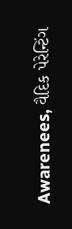Awarenees, વૈદિક પેરેન્ટિંગ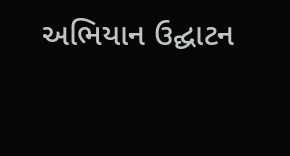અભિયાન ઉદ્ઘાટન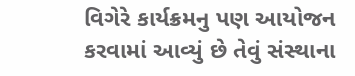વિગેરે કાર્યક્રમનુ પણ આયોજન કરવામાં આવ્યું છે તેવું સંસ્થાના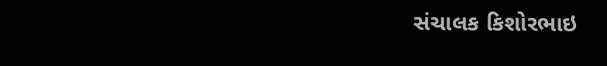સંચાલક કિશોરભાઇ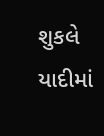શુકલે યાદીમાં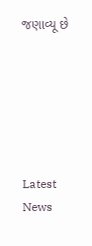જણાવ્યૂ છે






Latest News